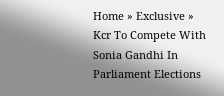Home » Exclusive » Kcr To Compete With Sonia Gandhi In Parliament Elections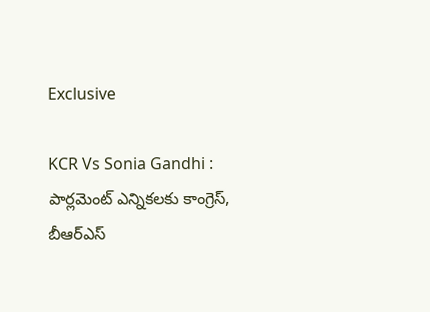Exclusive

KCR Vs Sonia Gandhi : పార్లమెంట్ ఎన్నికలకు కాంగ్రెస్, బీఆర్ఎస్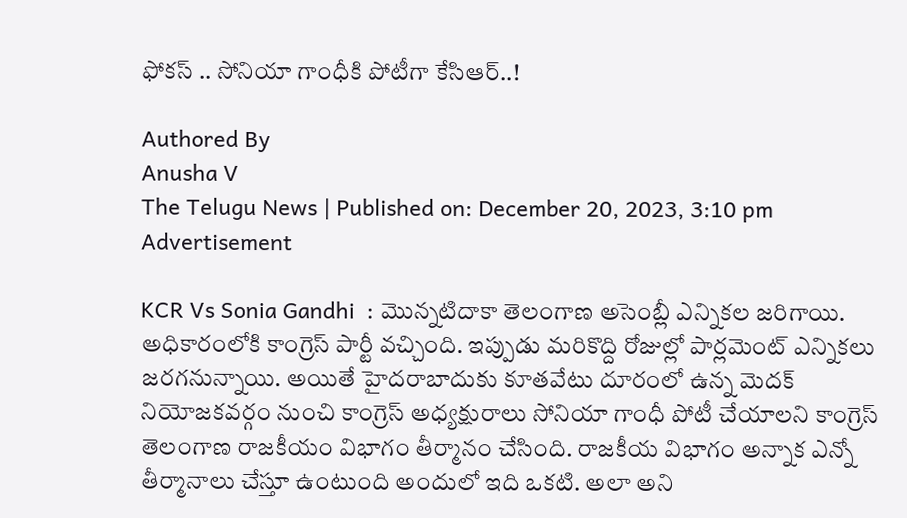ఫోకస్ .. సోనియా గాంధీకి పోటీగా కేసిఆర్..!

Authored By
Anusha V
The Telugu News | Published on: December 20, 2023, 3:10 pm
Advertisement

KCR Vs Sonia Gandhi  : మొన్నటిదాకా తెలంగాణ అసెంబ్లీ ఎన్నికల జరిగాయి. అధికారంలోకి కాంగ్రెస్ పార్టీ వచ్చింది. ఇప్పుడు మరికొద్ది రోజుల్లో పార్లమెంట్ ఎన్నికలు జరగనున్నాయి. అయితే హైదరాబాదుకు కూతవేటు దూరంలో ఉన్న మెదక్ నియోజకవర్గం నుంచి కాంగ్రెస్ అధ్యక్షురాలు సోనియా గాంధీ పోటీ చేయాలని కాంగ్రెస్ తెలంగాణ రాజకీయం విభాగం తీర్మానం చేసింది. రాజకీయ విభాగం అన్నాక ఎన్నో తీర్మానాలు చేస్తూ ఉంటుంది అందులో ఇది ఒకటి. అలా అని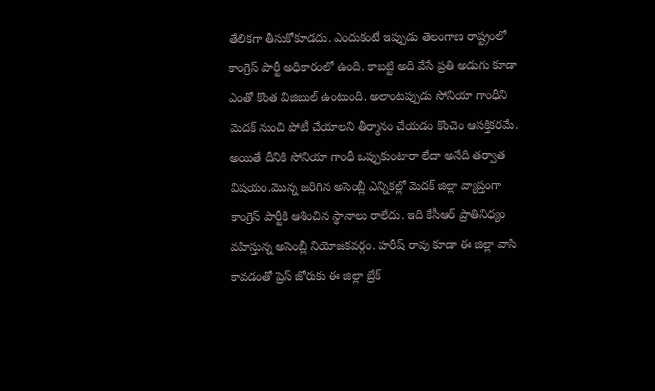తేలికగా తీసుకోకూడదు. ఎందుకంటే ఇప్పుడు తెలంగాణ రాష్ట్రంలో కాంగ్రెస్ పార్టీ అధికారంలో ఉంది. కాబట్టి అది వేసే ప్రతి అడుగు కూడా ఎంతో కొంత విజిబుల్ ఉంటుంది. అలాంటప్పుడు సోనియా గాంధీని మెదక్ నుంచి పోటీ చేయాలని తీర్మానం చేయడం కొంచెం ఆసక్తికరమే. అయితే దీనికి సోనియా గాంధీ ఒప్పుకుంటారా లేదా అనేది తర్వాత విషయం.మొన్న జరిగిన అసెంబ్లీ ఎన్నికల్లో మెదక్ జిల్లా వ్యాప్తంగా కాంగ్రెస్ పార్టీకి ఆశించిన స్థానాలు రాలేదు. ఇది కేసీఆర్ ప్రాతినిధ్యం వహిస్తున్న అసెంబ్లీ నియోజకవర్గం. హరీష్ రావు కూడా ఈ జిల్లా వాసి కావడంతో ప్రెస్ జోరుకు ఈ జిల్లా బ్రేక్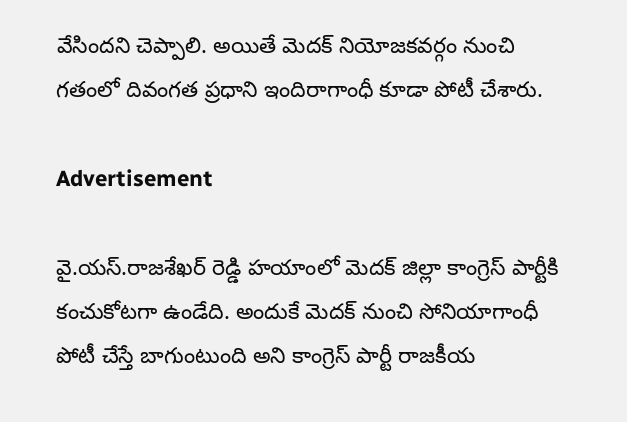వేసిందని చెప్పాలి. అయితే మెదక్ నియోజకవర్గం నుంచి గతంలో దివంగత ప్రధాని ఇందిరాగాంధీ కూడా పోటీ చేశారు.

Advertisement

వై.యస్.రాజశేఖర్ రెడ్డి హయాంలో మెదక్ జిల్లా కాంగ్రెస్ పార్టీకి కంచుకోటగా ఉండేది. అందుకే మెదక్ నుంచి సోనియాగాంధీ పోటీ చేస్తే బాగుంటుంది అని కాంగ్రెస్ పార్టీ రాజకీయ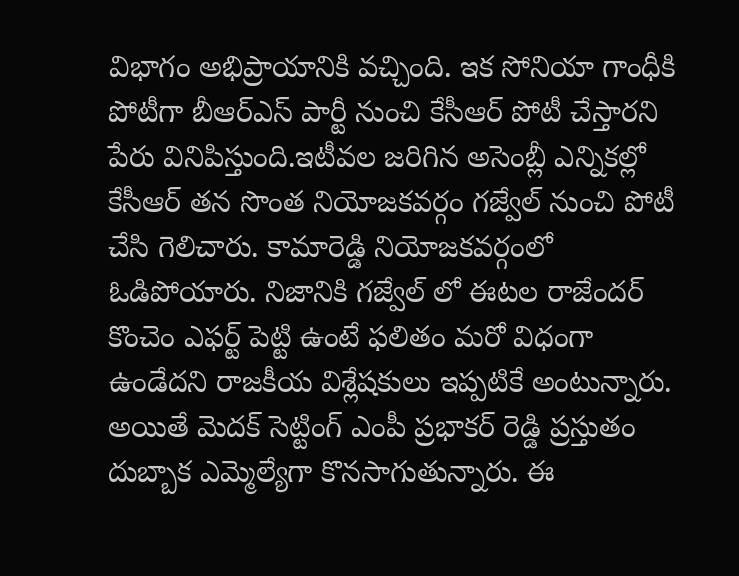విభాగం అభిప్రాయానికి వచ్చింది. ఇక సోనియా గాంధీకి పోటీగా బీఆర్ఎస్ పార్టీ నుంచి కేసీఆర్ పోటీ చేస్తారని పేరు వినిపిస్తుంది.ఇటీవల జరిగిన అసెంబ్లీ ఎన్నికల్లో కేసీఆర్ తన సొంత నియోజకవర్గం గజ్వేల్ నుంచి పోటీ చేసి గెలిచారు. కామారెడ్డి నియోజకవర్గంలో ఓడిపోయారు. నిజానికి గజ్వేల్ లో ఈటల రాజేందర్ కొంచెం ఎఫర్ట్ పెట్టి ఉంటే ఫలితం మరో విధంగా ఉండేదని రాజకీయ విశ్లేషకులు ఇప్పటికే అంటున్నారు. అయితే మెదక్ సెట్టింగ్ ఎంపీ ప్రభాకర్ రెడ్డి ప్రస్తుతం దుబ్బాక ఎమ్మెల్యేగా కొనసాగుతున్నారు. ఈ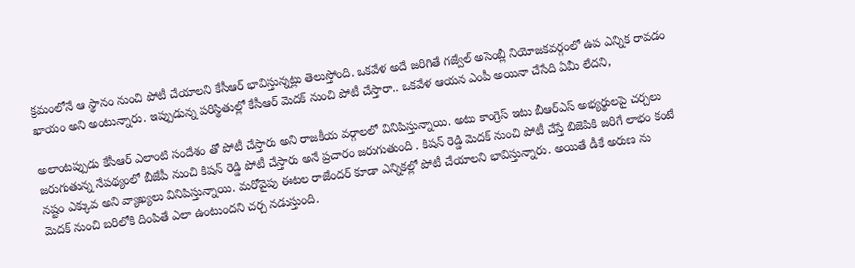క్రమంలోనే ఆ స్థానం నుంచి పోటీ చేయాలని కేసీఆర్ భావిస్తున్నట్లు తెలుస్తోంది. ఒకవేళ అదే జరిగితే గజ్వేల్ అసెంబ్లీ నియోజకవర్గంలో ఉప ఎన్నిక రావడం ఖాయం అని అంటున్నారు. ఇప్పుడున్న పరిస్థితుల్లో కేసీఆర్ మెదక్ నుంచి పోటీ చేస్తారా.. ఒకవేళ ఆయన ఎంపీ అయినా చేసేది ఏమీ లేదని,

అలాంటప్పుడు కేసీఆర్ ఎలాంటి సందేశం తో పోటీ చేస్తారు అని రాజకీయ వర్గాలలో వినిపిస్తున్నాయి. అటు కాంగ్రెస్ ఇటు బీఆర్ఎస్ అభ్యర్థులపై చర్చలు జరుగుతున్న నేపథ్యంలో బీజేపీ నుంచి కిషన్ రెడ్డి పోటీ చేస్తారు అనే ప్రచారం జరుగుతుంది . కిషన్ రెడ్డి మెదక్ నుంచి పోటీ చేస్తే బిజెపికి జరిగే లాభం కంటే నష్టం ఎక్కువ అని వ్యాఖ్యలు వినిపిస్తున్నాయి. మరోవైపు ఈటల రాజేందర్ కూడా ఎన్నికల్లో పోటీ చేయాలని భావిస్తున్నారు. అయితే డీకే అరుణ ను మెదక్ నుంచి బరిలోకి దింపితే ఎలా ఉంటుందని చర్చ నడుస్తుంది.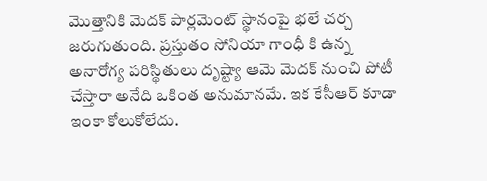మొత్తానికి మెదక్ పార్లమెంట్ స్థానంపై భలే చర్చ జరుగుతుంది. ప్రస్తుతం సోనియా గాంధీ కి ఉన్న అనారోగ్య పరిస్థితులు దృష్ట్యా ఆమె మెదక్ నుంచి పోటీ చేస్తారా అనేది ఒకింత అనుమానమే. ఇక కేసీఆర్ కూడా ఇంకా కోలుకోలేదు.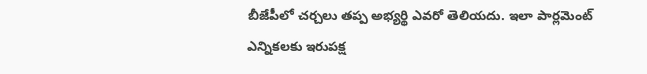బీజేపీలో చర్చలు తప్ప అభ్యర్థి ఎవరో తెలియదు. ఇలా పార్లమెంట్ ఎన్నికలకు ఇరుపక్ష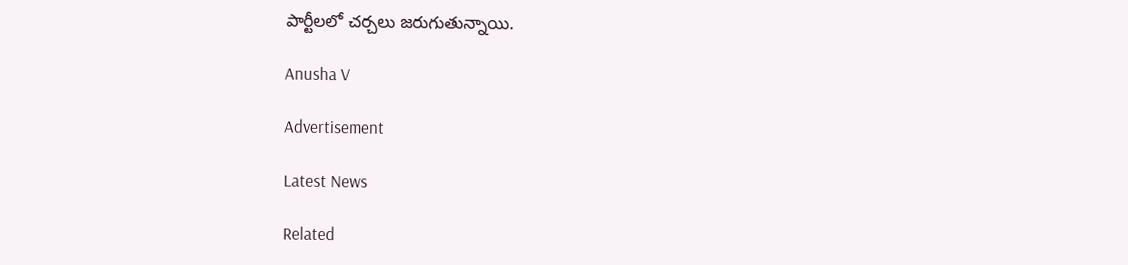పార్టీలలో చర్చలు జరుగుతున్నాయి.

Anusha V

Advertisement

Latest News

Related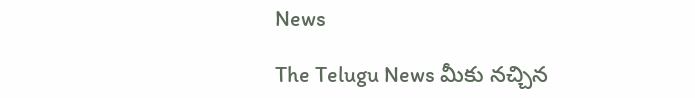News

The Telugu News మీకు నచ్చిన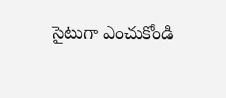సైటుగా ఎంచుకోండి